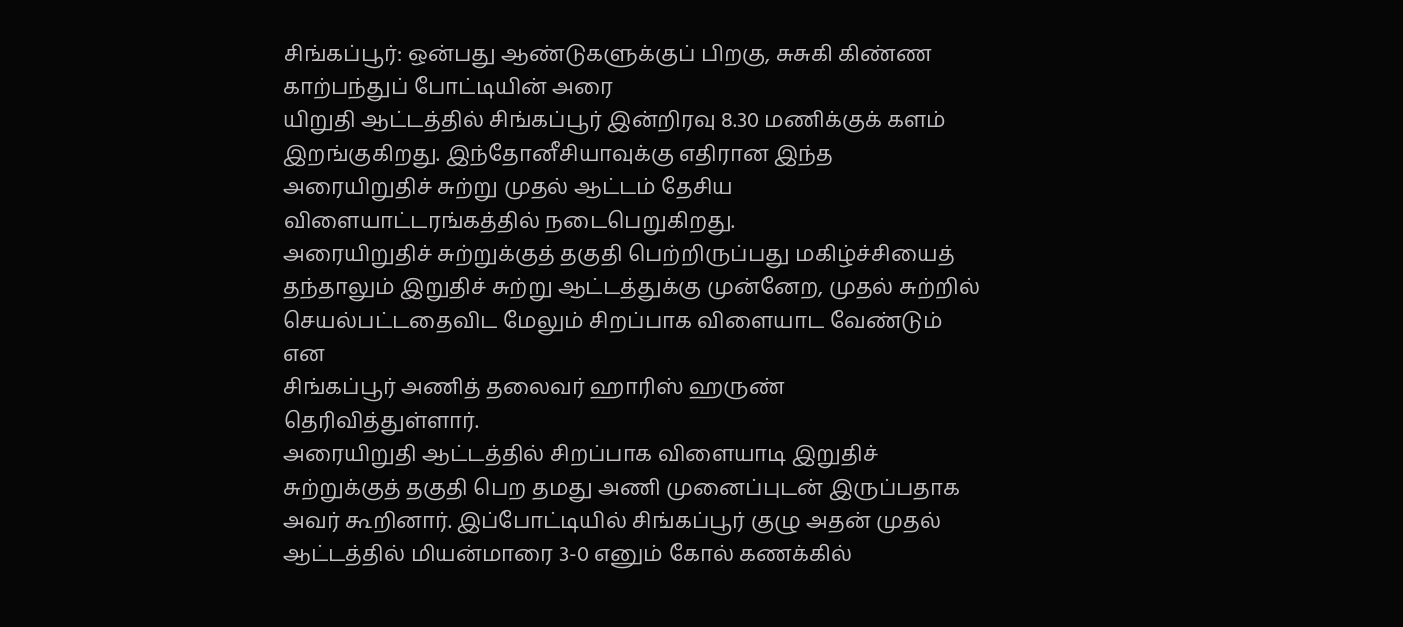சிங்கப்பூர்: ஒன்பது ஆண்டுகளுக்குப் பிறகு, சுசுகி கிண்ண காற்பந்துப் போட்டியின் அரை
யிறுதி ஆட்டத்தில் சிங்கப்பூர் இன்றிரவு 8.30 மணிக்குக் களம் இறங்குகிறது. இந்தோனீசியாவுக்கு எதிரான இந்த அரையிறுதிச் சுற்று முதல் ஆட்டம் தேசிய விளையாட்டரங்கத்தில் நடைபெறுகிறது.
அரையிறுதிச் சுற்றுக்குத் தகுதி பெற்றிருப்பது மகிழ்ச்சியைத் தந்தாலும் இறுதிச் சுற்று ஆட்டத்துக்கு முன்னேற, முதல் சுற்றில் செயல்பட்டதைவிட மேலும் சிறப்பாக விளையாட வேண்டும் என
சிங்கப்பூர் அணித் தலைவர் ஹாரிஸ் ஹருண் தெரிவித்துள்ளார்.
அரையிறுதி ஆட்டத்தில் சிறப்பாக விளையாடி இறுதிச் சுற்றுக்குத் தகுதி பெற தமது அணி முனைப்புடன் இருப்பதாக அவர் கூறினார். இப்போட்டியில் சிங்கப்பூர் குழு அதன் முதல் ஆட்டத்தில் மியன்மாரை 3-0 எனும் கோல் கணக்கில்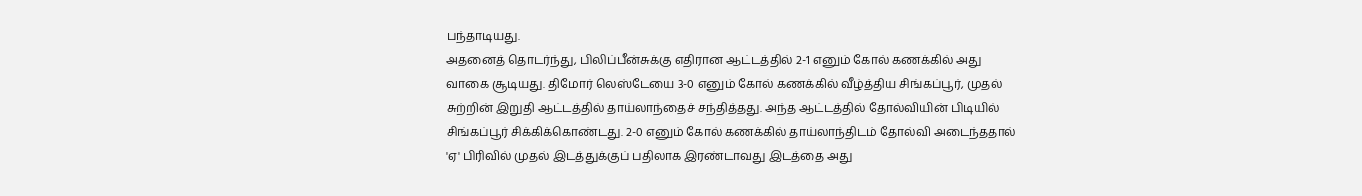பந்தாடியது.
அதனைத் தொடர்ந்து, பிலிப்பீன்சுக்கு எதிரான ஆட்டத்தில் 2-1 எனும் கோல் கணக்கில் அது வாகை சூடியது. திமோர் லெஸ்டேயை 3-0 எனும் கோல் கணக்கில் வீழ்த்திய சிங்கப்பூர், முதல் சுற்றின் இறுதி ஆட்டத்தில் தாய்லாந்தைச் சந்தித்தது. அந்த ஆட்டத்தில் தோல்வியின் பிடியில்
சிங்கப்பூர் சிக்கிக்கொண்டது. 2-0 எனும் கோல் கணக்கில் தாய்லாந்திடம் தோல்வி அடைந்ததால் 'ஏ' பிரிவில் முதல் இடத்துக்குப் பதிலாக இரண்டாவது இடத்தை அது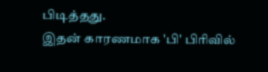பிடித்தது.
இதன் காரணமாக 'பி' பிரிவில்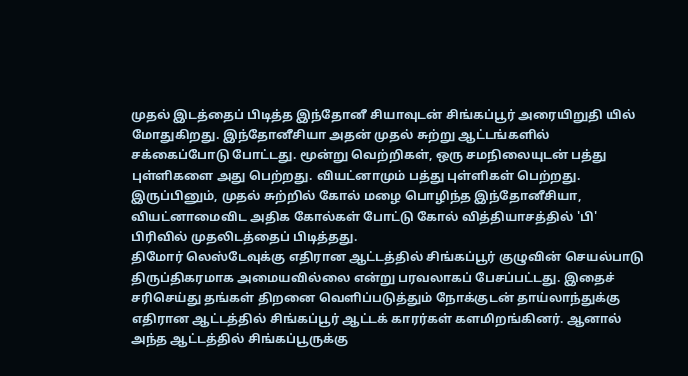முதல் இடத்தைப் பிடித்த இந்தோனீ சியாவுடன் சிங்கப்பூர் அரையிறுதி யில் மோதுகிறது. இந்தோனீசியா அதன் முதல் சுற்று ஆட்டங்களில் சக்கைப்போடு போட்டது. மூன்று வெற்றிகள், ஒரு சமநிலையுடன் பத்து புள்ளிகளை அது பெற்றது. வியட்னாமும் பத்து புள்ளிகள் பெற்றது. இருப்பினும், முதல் சுற்றில் கோல் மழை பொழிந்த இந்தோனீசியா, வியட்னாமைவிட அதிக கோல்கள் போட்டு கோல் வித்தியாசத்தில் 'பி' பிரிவில் முதலிடத்தைப் பிடித்தது.
திமோர் லெஸ்டேவுக்கு எதிரான ஆட்டத்தில் சிங்கப்பூர் குழுவின் செயல்பாடு திருப்திகரமாக அமையவில்லை என்று பரவலாகப் பேசப்பட்டது. இதைச் சரிசெய்து தங்கள் திறனை வெளிப்படுத்தும் நோக்குடன் தாய்லாந்துக்கு எதிரான ஆட்டத்தில் சிங்கப்பூர் ஆட்டக் காரர்கள் களமிறங்கினர். ஆனால் அந்த ஆட்டத்தில் சிங்கப்பூருக்கு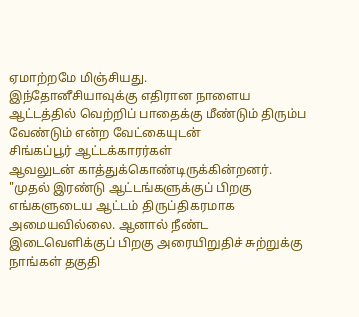ஏமாற்றமே மிஞ்சியது.
இந்தோனீசியாவுக்கு எதிரான நாளைய ஆட்டத்தில் வெற்றிப் பாதைக்கு மீண்டும் திரும்ப
வேண்டும் என்ற வேட்கையுடன்
சிங்கப்பூர் ஆட்டக்காரர்கள்
ஆவலுடன் காத்துக்கொண்டிருக்கின்றனர்.
"முதல் இரண்டு ஆட்டங்களுக்குப் பிறகு எங்களுடைய ஆட்டம் திருப்திகரமாக அமையவில்லை. ஆனால் நீண்ட இடைவெளிக்குப் பிறகு அரையிறுதிச் சுற்றுக்கு நாங்கள் தகுதி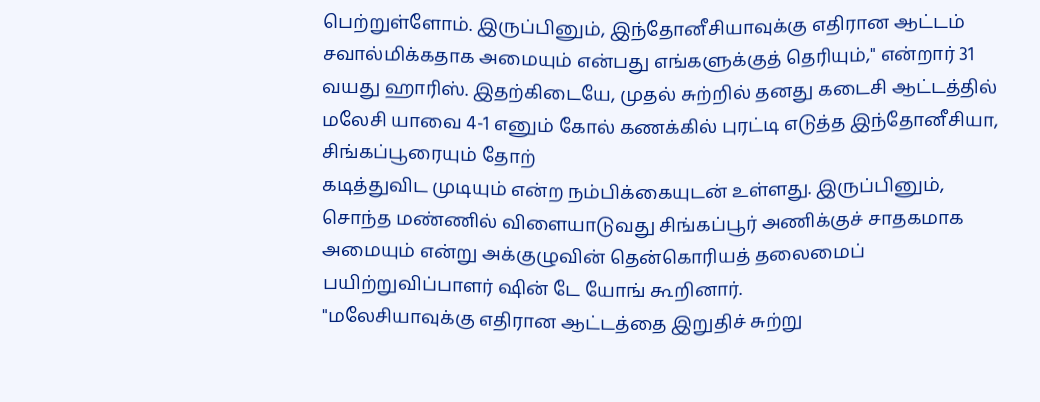பெற்றுள்ளோம். இருப்பினும், இந்தோனீசியாவுக்கு எதிரான ஆட்டம் சவால்மிக்கதாக அமையும் என்பது எங்களுக்குத் தெரியும்," என்றார் 31 வயது ஹாரிஸ். இதற்கிடையே, முதல் சுற்றில் தனது கடைசி ஆட்டத்தில் மலேசி யாவை 4-1 எனும் கோல் கணக்கில் புரட்டி எடுத்த இந்தோனீசியா, சிங்கப்பூரையும் தோற்
கடித்துவிட முடியும் என்ற நம்பிக்கையுடன் உள்ளது. இருப்பினும், சொந்த மண்ணில் விளையாடுவது சிங்கப்பூர் அணிக்குச் சாதகமாக அமையும் என்று அக்குழுவின் தென்கொரியத் தலைமைப்
பயிற்றுவிப்பாளர் ஷின் டே யோங் கூறினார்.
"மலேசியாவுக்கு எதிரான ஆட்டத்தை இறுதிச் சுற்று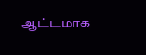ஆட்டமாக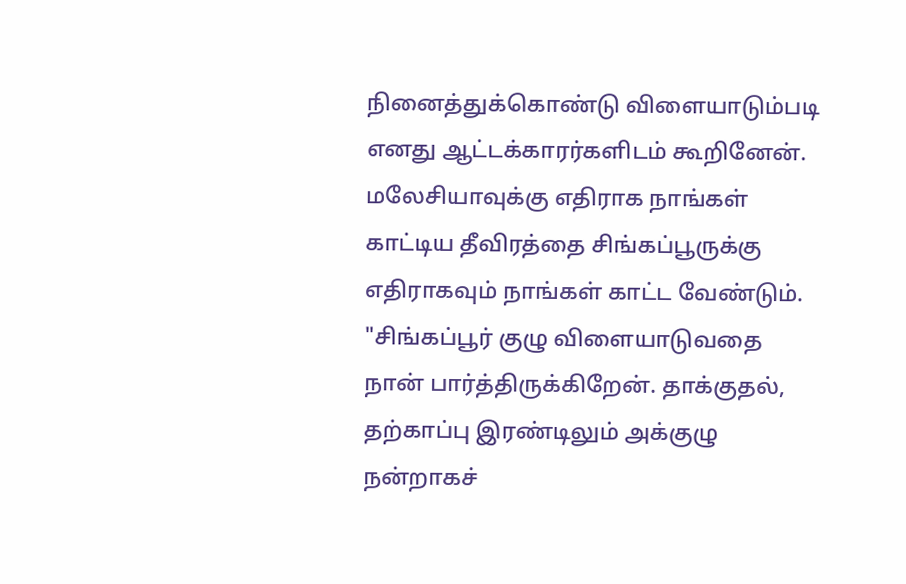நினைத்துக்கொண்டு விளையாடும்படி எனது ஆட்டக்காரர்களிடம் கூறினேன். மலேசியாவுக்கு எதிராக நாங்கள் காட்டிய தீவிரத்தை சிங்கப்பூருக்கு எதிராகவும் நாங்கள் காட்ட வேண்டும்.
"சிங்கப்பூர் குழு விளையாடுவதை நான் பார்த்திருக்கிறேன். தாக்குதல், தற்காப்பு இரண்டிலும் அக்குழு நன்றாகச்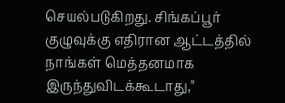செயல்படுகிறது. சிங்கப்பூர் குழுவுக்கு எதிரான ஆட்டத்தில் நாங்கள் மெத்தனமாக இருந்துவிடக்கூடாது,"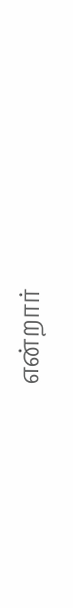என்றார்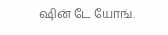ஷின் டே யோங்.